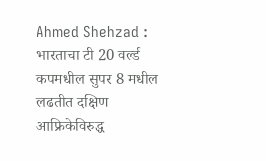Ahmed Shehzad : भारताचा टी 20 वर्ल्ड कपमधील सुपर 8 मधील लढतीत दक्षिण आफ्रिकेविरुद्ध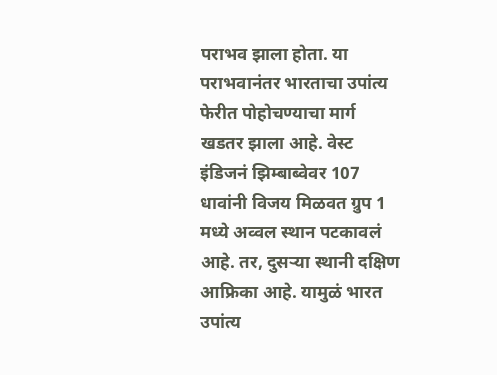पराभव झाला होता. या पराभवानंतर भारताचा उपांत्य फेरीत पोहोचण्याचा मार्ग खडतर झाला आहे. वेस्ट इंडिजनं झिम्बाब्वेवर 107 धावांनी विजय मिळवत ग्रुप 1 मध्ये अव्वल स्थान पटकावलं आहे. तर, दुसऱ्या स्थानी दक्षिण आफ्रिका आहे. यामुळं भारत उपांत्य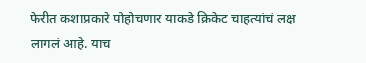फेरीत कशाप्रकारे पोहोचणार याकडे क्रिकेट चाहत्यांचं लक्ष लागलं आहे. याच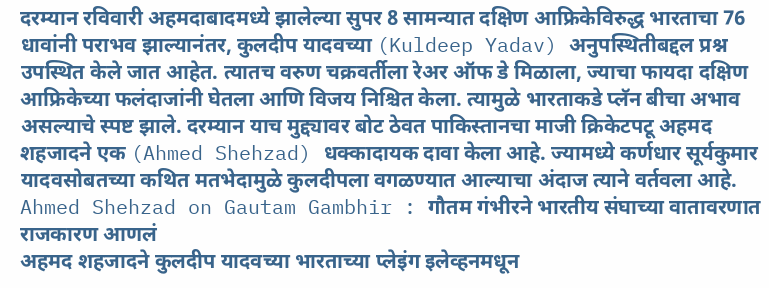दरम्यान रविवारी अहमदाबादमध्ये झालेल्या सुपर 8 सामन्यात दक्षिण आफ्रिकेविरुद्ध भारताचा 76 धावांनी पराभव झाल्यानंतर, कुलदीप यादवच्या (Kuldeep Yadav) अनुपस्थितीबद्दल प्रश्न उपस्थित केले जात आहेत. त्यातच वरुण चक्रवर्तीला रेअर ऑफ डे मिळाला, ज्याचा फायदा दक्षिण आफ्रिकेच्या फलंदाजांनी घेतला आणि विजय निश्चित केला. त्यामुळे भारताकडे प्लॅन बीचा अभाव असल्याचे स्पष्ट झाले. दरम्यान याच मुद्द्यावर बोट ठेवत पाकिस्तानचा माजी क्रिकेटपटू अहमद शहजादने एक (Ahmed Shehzad) धक्कादायक दावा केला आहे. ज्यामध्ये कर्णधार सूर्यकुमार यादवसोबतच्या कथित मतभेदामुळे कुलदीपला वगळण्यात आल्याचा अंदाज त्याने वर्तवला आहे.
Ahmed Shehzad on Gautam Gambhir : गौतम गंभीरने भारतीय संघाच्या वातावरणात राजकारण आणलं
अहमद शहजादने कुलदीप यादवच्या भारताच्या प्लेइंग इलेव्हनमधून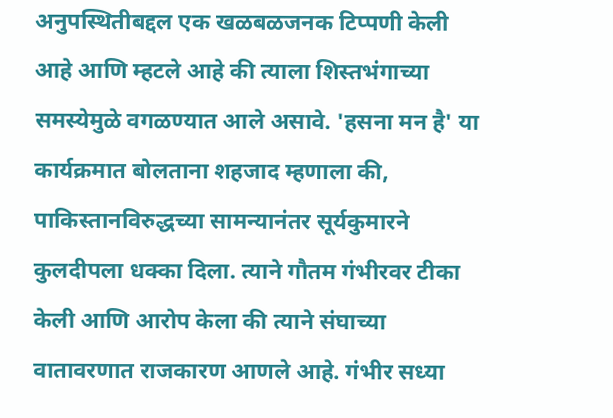अनुपस्थितीबद्दल एक खळबळजनक टिप्पणी केली आहे आणि म्हटले आहे की त्याला शिस्तभंगाच्या समस्येमुळे वगळण्यात आले असावे. 'हसना मन है' या कार्यक्रमात बोलताना शहजाद म्हणाला की, पाकिस्तानविरुद्धच्या सामन्यानंतर सूर्यकुमारने कुलदीपला धक्का दिला. त्याने गौतम गंभीरवर टीका केली आणि आरोप केला की त्याने संघाच्या वातावरणात राजकारण आणले आहे. गंभीर सध्या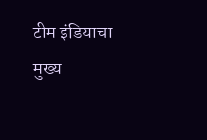टीम इंडियाचा मुख्य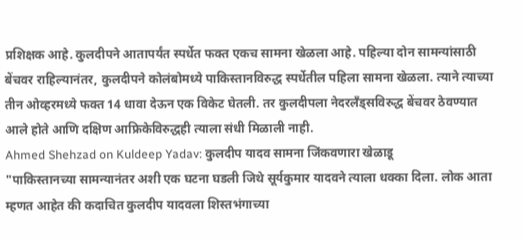प्रशिक्षक आहे. कुलदीपने आतापर्यंत स्पर्धेत फक्त एकच सामना खेळला आहे. पहिल्या दोन सामन्यांसाठी बेंचवर राहिल्यानंतर, कुलदीपने कोलंबोमध्ये पाकिस्तानविरुद्ध स्पर्धेतील पहिला सामना खेळला. त्याने त्याच्या तीन ओव्हरमध्ये फक्त 14 धावा देऊन एक विकेट घेतली. तर कुलदीपला नेदरलँड्सविरुद्ध बेंचवर ठेवण्यात आले होते आणि दक्षिण आफ्रिकेविरुद्धही त्याला संधी मिळाली नाही.
Ahmed Shehzad on Kuldeep Yadav: कुलदीप यादव सामना जिंकवणारा खेळाडू
"पाकिस्तानच्या सामन्यानंतर अशी एक घटना घडली जिथे सूर्यकुमार यादवने त्याला धक्का दिला. लोक आता म्हणत आहेत की कदाचित कुलदीप यादवला शिस्तभंगाच्या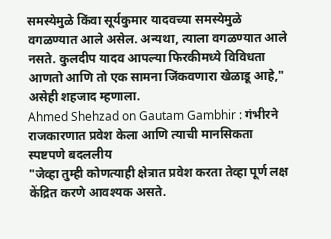समस्येमुळे किंवा सूर्यकुमार यादवच्या समस्येमुळे वगळण्यात आले असेल. अन्यथा, त्याला वगळण्यात आले नसते. कुलदीप यादव आपल्या फिरकीमध्ये विविधता आणतो आणि तो एक सामना जिंकवणारा खेळाडू आहे," असेही शहजाद म्हणाला.
Ahmed Shehzad on Gautam Gambhir : गंभीरने राजकारणात प्रवेश केला आणि त्याची मानसिकता स्पष्टपणे बदललीय
"जेव्हा तुम्ही कोणत्याही क्षेत्रात प्रवेश करता तेव्हा पूर्ण लक्ष केंद्रित करणे आवश्यक असते.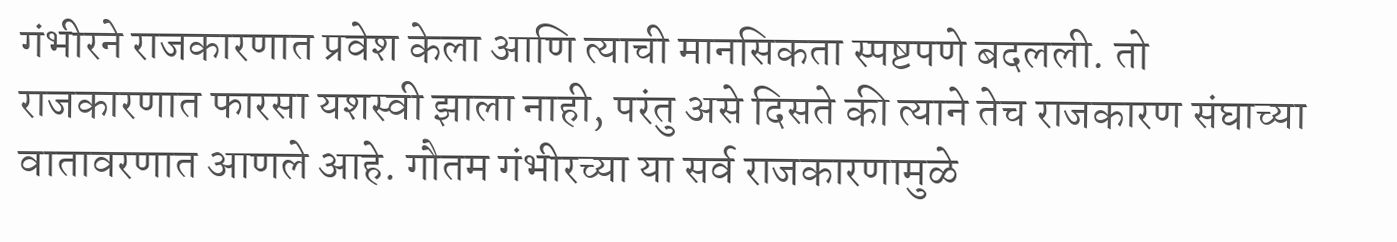गंभीरने राजकारणात प्रवेश केला आणि त्याची मानसिकता स्पष्टपणे बदलली. तो राजकारणात फारसा यशस्वी झाला नाही, परंतु असे दिसते की त्याने तेच राजकारण संघाच्या वातावरणात आणले आहे. गौतम गंभीरच्या या सर्व राजकारणामुळे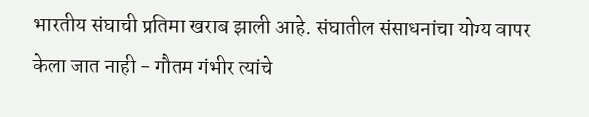भारतीय संघाची प्रतिमा खराब झाली आहे. संघातील संसाधनांचा योग्य वापर केला जात नाही - गौतम गंभीर त्यांचे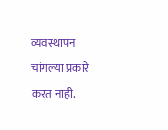व्यवस्थापन चांगल्या प्रकारे करत नाही.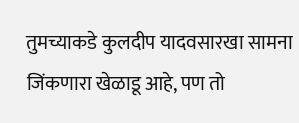तुमच्याकडे कुलदीप यादवसारखा सामना जिंकणारा खेळाडू आहे, पण तो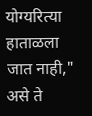योग्यरित्या हाताळला जात नाही," असे ते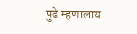पुढे म्हणालाय